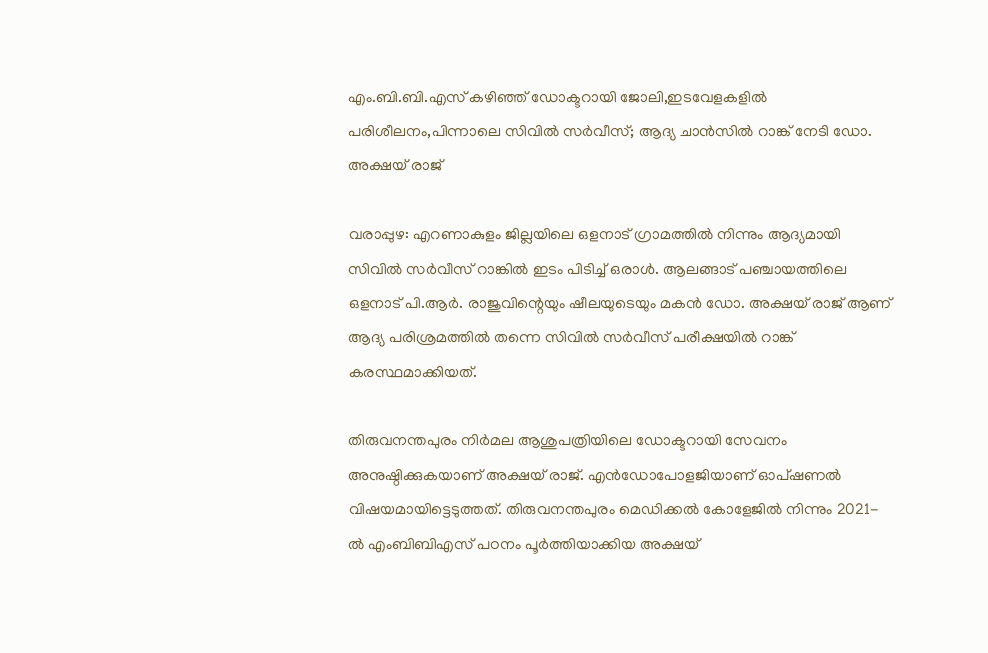എം.ബി.ബി.എസ്‌ കഴിഞ്ഞ് ഡോക്ടറായി ജോലി,ഇടവേളകളില്‍ പരിശീലനം,പിന്നാലെ സിവില്‍ സര്‍വീസ്; ആദ്യ ചാന്‍സില്‍ റാങ്ക് നേടി ഡോ. അക്ഷയ് രാജ്

വരാപ്പുഴ: എറണാകുളം ജില്ലയിലെ ഒളനാട് ഗ്രാമത്തില്‍ നിന്നും ആദ്യമായി സിവില്‍ സര്‍വീസ് റാങ്കില്‍ ഇടം പിടിച്ച് ഒരാള്‍. ആലങ്ങാട് പഞ്ചായത്തിലെ ഒളനാട് പി.ആര്‍. രാജുവിന്റെയും ഷീലയുടെയും മകന്‍ ഡോ. അക്ഷയ് രാജ് ആണ് ആദ്യ പരിശ്രമത്തില്‍ തന്നെ സിവില്‍ സര്‍വീസ് പരീക്ഷയില്‍ റാങ്ക് കരസ്ഥമാക്കിയത്.

തിരുവനന്തപുരം നിര്‍മല ആശുപത്രിയിലെ ഡോക്ടറായി സേവനം അനുഷ്ഠിക്കുകയാണ് അക്ഷയ് രാജ്. എന്‍ഡോപോളജിയാണ് ഓപ്ഷണല്‍ വിഷയമായിട്ടെടുത്തത്. തിരുവനന്തപുരം മെഡിക്കല്‍ കോളേജില്‍ നിന്നും 2021-ല്‍ എംബിബിഎസ് പഠനം പൂര്‍ത്തിയാക്കിയ അക്ഷയ്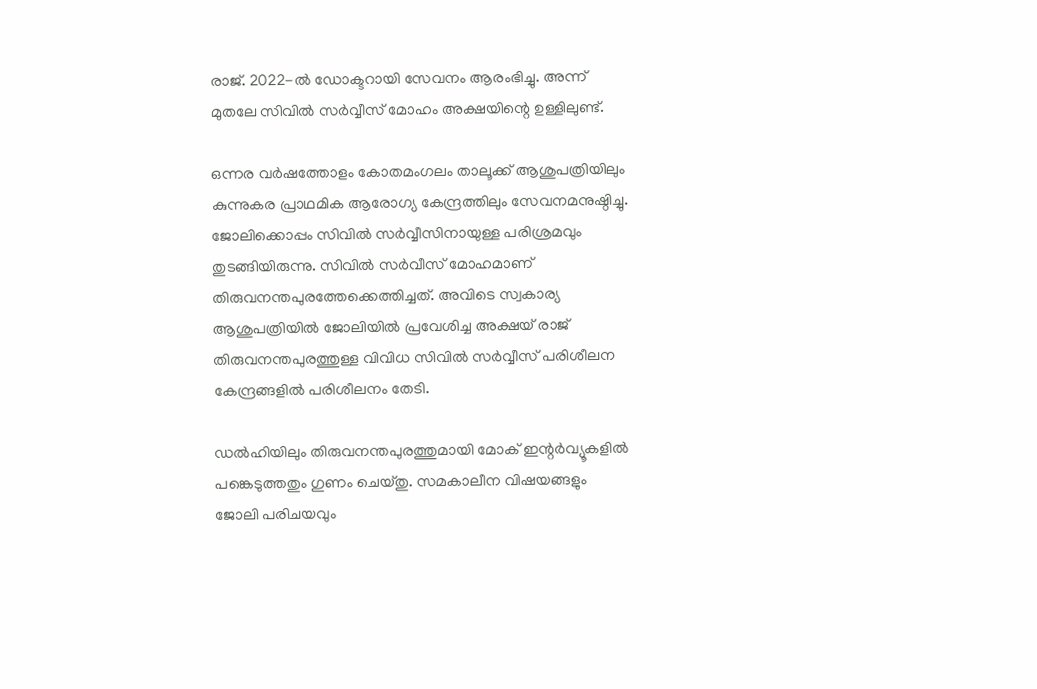രാജ്. 2022-ല്‍ ഡോക്ടറായി സേവനം ആരംഭിച്ചു. അന്ന് മുതലേ സിവില്‍ സര്‍വ്വീസ് മോഹം അക്ഷയിന്റെ ഉള്ളിലുണ്ട്.

ഒന്നര വര്‍ഷത്തോളം കോതമംഗലം താലൂക്ക് ആശുപത്രിയിലും കുന്നുകര പ്രാഥമിക ആരോഗ്യ കേന്ദ്രത്തിലും സേവനമനുഷ്ഠിച്ചു. ജോലിക്കൊപ്പം സിവില്‍ സര്‍വ്വീസിനായുള്ള പരിശ്രമവും തുടങ്ങിയിരുന്നു. സിവില്‍ സര്‍വീസ് മോഹമാണ് തിരുവനന്തപുരത്തേക്കെത്തിച്ചത്. അവിടെ സ്വകാര്യ ആശുപത്രിയില്‍ ജോലിയില്‍ പ്രവേശിച്ച അക്ഷയ് രാജ് തിരുവനന്തപുരത്തുള്ള വിവിധ സിവില്‍ സര്‍വ്വീസ് പരിശീലന കേന്ദ്രങ്ങളില്‍ പരിശീലനം തേടി.

ഡല്‍ഹിയിലും തിരുവനന്തപുരത്തുമായി മോക് ഇന്റര്‍വ്യൂകളില്‍ പങ്കെടുത്തതും ഗുണം ചെയ്തു. സമകാലീന വിഷയങ്ങളും ജോലി പരിചയവും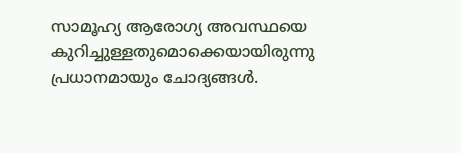സാമൂഹ്യ ആരോഗ്യ അവസ്ഥയെ കുറിച്ചുള്ളതുമൊക്കെയായിരുന്നു പ്രധാനമായും ചോദ്യങ്ങള്‍.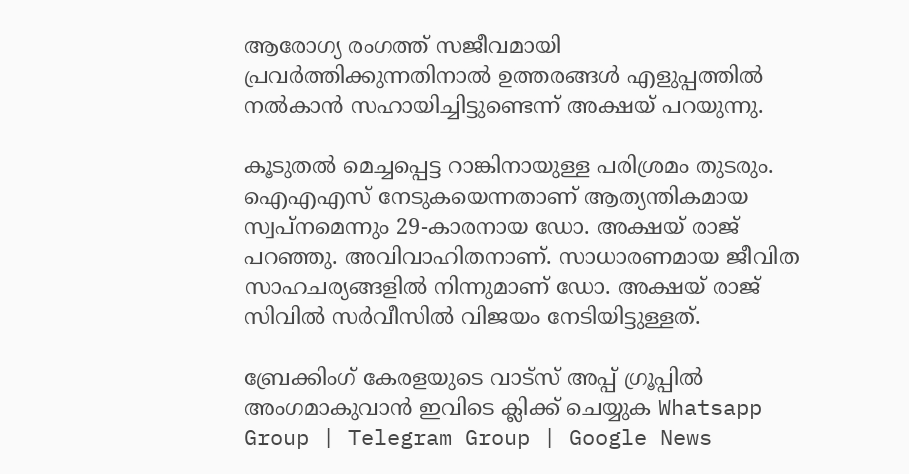ആരോഗ്യ രംഗത്ത് സജീവമായി പ്രവര്‍ത്തിക്കുന്നതിനാല്‍ ഉത്തരങ്ങള്‍ എളുപ്പത്തില്‍ നല്‍കാന്‍ സഹായിച്ചിട്ടുണ്ടെന്ന് അക്ഷയ് പറയുന്നു.

കൂടുതല്‍ മെച്ചപ്പെട്ട റാങ്കിനായുള്ള പരിശ്രമം തുടരും. ഐഎഎസ് നേടുകയെന്നതാണ് ആത്യന്തികമായ സ്വപ്നമെന്നും 29-കാരനായ ഡോ. അക്ഷയ് രാജ് പറഞ്ഞു. അവിവാഹിതനാണ്. സാധാരണമായ ജീവിത സാഹചര്യങ്ങളില്‍ നിന്നുമാണ് ഡോ. അക്ഷയ് രാജ് സിവില്‍ സര്‍വീസില്‍ വിജയം നേടിയിട്ടുള്ളത്.

ബ്രേക്കിംഗ് കേരളയുടെ വാട്സ് അപ്പ് ഗ്രൂപ്പിൽ അംഗമാകുവാൻ ഇവിടെ ക്ലിക്ക് ചെയ്യുക Whatsapp Group | Telegram Group | Google News